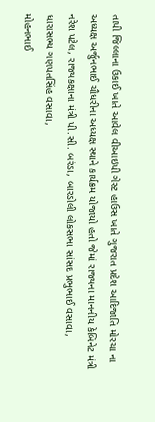તાપી જિલ્લાના ઉકાઈ ખાતે આવેલ વીઆઇપી ગેસ્ટ હાઉસ ખાતે ગુજરાત પ્રદેશ આદિજાતિ મોરચા ના અધ્યક્ષ અર્જુનભાઈ ચૌધરીના અધ્યક્ષ સ્થાને કાર્યક્રમ યોજાયો હતો જેમાં રાજ્યના માનનીય કેબિનેટ મંત્રી નરેશ પટેલ, રાજ્યકક્ષાના મંત્રી પી.સી. બરંડા, બારડોલી લોકસભા સાંસદ પ્રભુભાઈ વસાવા, ધારાસભ્ય ગણપતસિંહ વસાવા,
મોહનભાઈ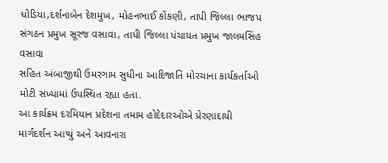ધોડિયા,દર્શનાબેન દેશમુખ, મોહનભાઈ કોંકણી, તાપી જિલ્લા ભાજપ સંગઠન પ્રમુખ સૂરજ વસાવા, તાપી જિલ્લા પંચાયત પ્રમુખ જાલમસિંહ વસાવા
સહિત અંબાજીથી ઉમરગામ સુધીના આદિજાતિ મોરચાના કાર્યકર્તાઓ મોટી સંખ્યામાં ઉપસ્થિત રહ્યા હતા.
આ કાર્યક્રમ દરમિયાન પ્રદેશના તમામ હોદેદારઓએ પ્રેરણાદાયી માર્ગદર્શન આપ્યું અને આવનારા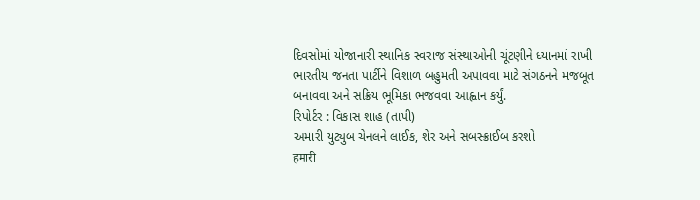દિવસોમાં યોજાનારી સ્થાનિક સ્વરાજ સંસ્થાઓની ચૂંટણીને ધ્યાનમાં રાખી ભારતીય જનતા પાર્ટીને વિશાળ બહુમતી અપાવવા માટે સંગઠનને મજબૂત બનાવવા અને સક્રિય ભૂમિકા ભજવવા આહ્વાન કર્યું.
રિપોર્ટર : વિકાસ શાહ (તાપી)
અમારી યુટ્યુબ ચેનલને લાઈક, શેર અને સબસ્ક્રાઈબ કરશો
हमारी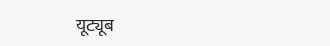यूट्यूब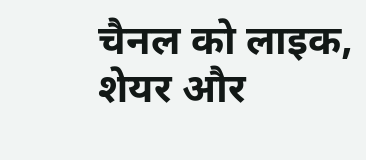चैनल को लाइक, शेयर और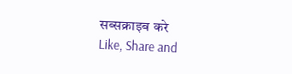सब्सक्राइब करे
Like, Share and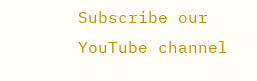Subscribe our YouTube channel